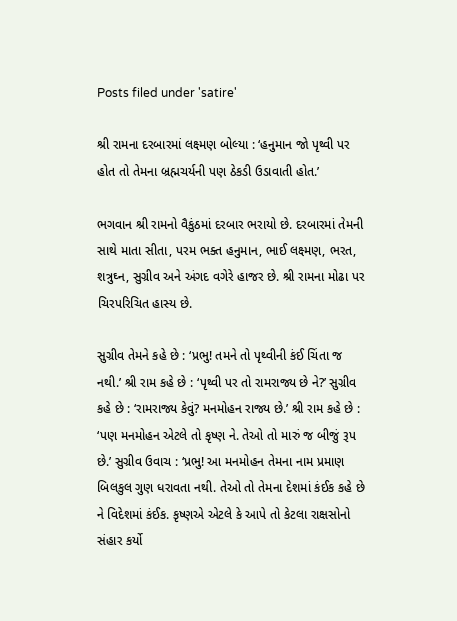Posts filed under 'satire'

શ્રી રામના દરબારમાં લક્ષ્મણ બોલ્યા : ‘હનુમાન જો પૃથ્વી પર હોત તો તેમના બ્રહ્મચર્યની પણ ઠેકડી ઉડાવાતી હોત.’

ભગવાન શ્રી રામનો વૈકુંઠમાં દરબાર ભરાયો છે. દરબારમાં તેમની સાથે માતા સીતા, પરમ ભક્ત હનુમાન, ભાઈ લક્ષ્મણ, ભરત, શત્રુઘ્ન, સુગ્રીવ અને અંગદ વગેરે હાજર છે. શ્રી રામના મોઢા પર ચિરપરિચિત હાસ્ય છે.

સુગ્રીવ તેમને કહે છે : ‘પ્રભુ! તમને તો પૃથ્વીની કંઈ ચિંતા જ નથી.’ શ્રી રામ કહે છે : ‘પૃથ્વી પર તો રામરાજ્ય છે ને?’ સુગ્રીવ કહે છે : ‘રામરાજ્ય કેવું? મનમોહન રાજ્ય છે.’ શ્રી રામ કહે છે : ‘પણ મનમોહન એટલે તો કૃષ્ણ ને. તેઓ તો મારું જ બીજું રૂપ છે.’ સુગ્રીવ ઉવાચ : ‘પ્રભુ! આ મનમોહન તેમના નામ પ્રમાણ બિલકુલ ગુણ ધરાવતા નથી. તેઓ તો તેમના દેશમાં કંઈક કહે છે ને વિદેશમાં કંઈક. કૃષ્ણએ એટલે કે આપે તો કેટલા રાક્ષસોનો સંહાર કર્યો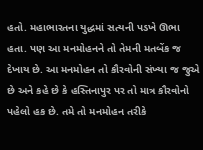હતો. મહાભારતના યુદ્ધમાં સત્યની પડખે ઊભા હતા. પણ આ મનમોહનને તો તેમની મતબેંક જ દેખાય છે. આ મનમોહન તો કૌરવોની સંખ્યા જ જુએ છે અને કહે છે કે હસ્તિનાપુર પર તો માત્ર કૌરવોનો પહેલો હક છે. તમે તો મનમોહન તરીકે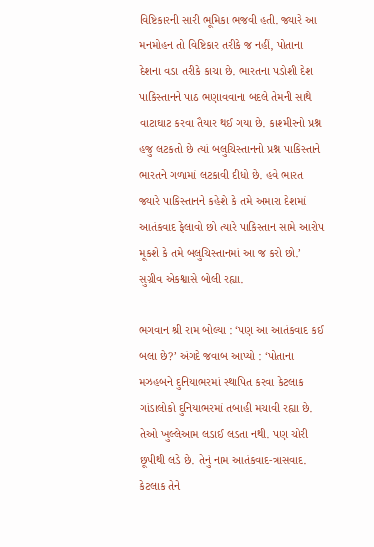વિષ્ટિકારની સારી ભૂમિકા ભજવી હતી. જ્યારે આ મનમોહન તો વિષ્ટિકાર તરીકે જ નહીં, પોતાના દેશના વડા તરીકે કાચા છે. ભારતના પડોશી દેશ પાકિસ્તાનને પાઠ ભણાવવાના બદલે તેમની સાથે વાટાઘાટ કરવા તૈયાર થઈ ગયા છે. કાશ્મીરનો પ્રશ્ન હજુ લટકતો છે ત્યાં બલુચિસ્તાનનો પ્રશ્ન પાકિસ્તાને ભારતને ગળામાં લટકાવી દીધો છે. હવે ભારત જ્યારે પાકિસ્તાનને કહેશે કે તમે અમારા દેશમાં આતંકવાદ ફેલાવો છો ત્યારે પાકિસ્તાન સામે આરોપ મૂકશે કે તમે બલુચિસ્તાનમાં આ જ કરો છો.’ સુગ્રીવ એકશ્વાસે બોલી રહ્યા.

ભગવાન શ્રી રામ બોલ્યા : ‘પણ આ આતંકવાદ કઈ બલા છે?’ અંગદે જવાબ આપ્યો : ‘પોતાના મઝહબને દુનિયાભરમાં સ્થાપિત કરવા કેટલાક ગાંડાલોકો દુનિયાભરમાં તબાહી મચાવી રહ્યા છે. તેઓ ખુલ્લેઆમ લડાઈ લડતા નથી. પણ ચોરી છૂપીથી લડે છે. તેનું નામ આતંકવાદ-ત્રાસવાદ. કેટલાક તેને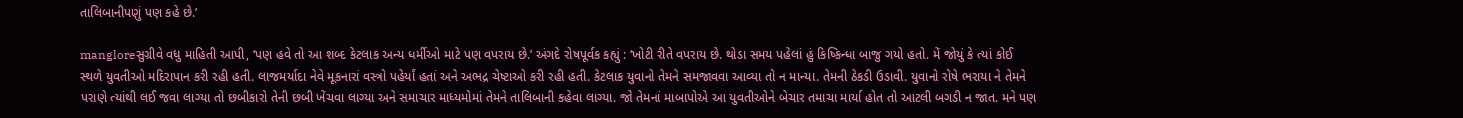તાલિબાનીપણું પણ કહે છે.’

mangloreસુગ્રીવે વધુ માહિતી આપી, ‘પણ હવે તો આ શબ્દ કેટલાક અન્ય ધર્મીઓ માટે પણ વપરાય છે.’ અંગદે રોષપૂર્વક કહ્યું : ‘ખોટી રીતે વપરાય છે. થોડા સમય પહેલાં હું કિષ્કિન્ધા બાજુ ગયો હતો. મેં જોયું કે ત્યાં કોઈ સ્થળે યુવતીઓ મદિરાપાન કરી રહી હતી. લાજમર્યાદા નેવે મૂકનારાં વસ્ત્રો પહેર્યાં હતાં અને અભદ્ર ચેષ્ટાઓ કરી રહી હતી. કેટલાક યુવાનો તેમને સમજાવવા આવ્યા તો ન માન્યા. તેમની ઠેકડી ઉડાવી. યુવાનો રોષે ભરાયા ને તેમને પરાણે ત્યાંથી લઈ જવા લાગ્યા તો છબીકારો તેની છબી ખેંચવા લાગ્યા અને સમાચાર માધ્યમોમાં તેમને તાલિબાની કહેવા લાગ્યા. જો તેમનાં માબાપોએ આ યુવતીઓને બેચાર તમાચા માર્યા હોત તો આટલી બગડી ન જાત. મને પણ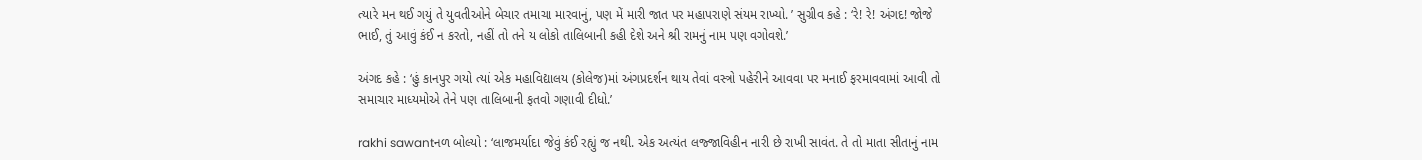ત્યારે મન થઈ ગયું તે યુવતીઓને બેચાર તમાચા મારવાનું, પણ મેં મારી જાત પર મહાપરાણે સંયમ રાખ્યો. ’ સુગ્રીવ કહે : ‘રે! રે! અંગદ! જોજે ભાઈ, તું આવું કંઈ ન કરતો, નહીં તો તને ય લોકો તાલિબાની કહી દેશે અને શ્રી રામનું નામ પણ વગોવશે.’

અંગદ કહે : ‘હું કાનપુર ગયો ત્યાં એક મહાવિદ્યાલય (કોલેજ)માં અંગપ્રદર્શન થાય તેવાં વસ્ત્રો પહેરીને આવવા પર મનાઈ ફરમાવવામાં આવી તો સમાચાર માધ્યમોએ તેને પણ તાલિબાની ફતવો ગણાવી દીધો.’

rakhi sawantનળ બોલ્યો : ‘લાજમર્યાદા જેવું કંઈ રહ્યું જ નથી. એક અત્યંત લજ્જાવિહીન નારી છે રાખી સાવંત. તે તો માતા સીતાનું નામ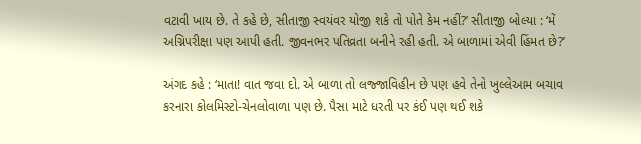વટાવી ખાય છે. તે કહે છે, સીતાજી સ્વયંવર યોજી શકે તો પોતે કેમ નહીં?’ સીતાજી બોલ્યા : ‘મેં અગ્નિપરીક્ષા પણ આપી હતી. જીવનભર પતિવ્રતા બનીને રહી હતી. એ બાળામાં એવી હિંમત છે?’

અંગદ કહે : ‘માતા! વાત જવા દો. એ બાળા તો લજ્જાવિહીન છે પણ હવે તેનો ખુલ્લેઆમ બચાવ કરનારા કોલમિસ્ટો-ચેનલોવાળા પણ છે. પૈસા માટે ધરતી પર કંઈ પણ થઈ શકે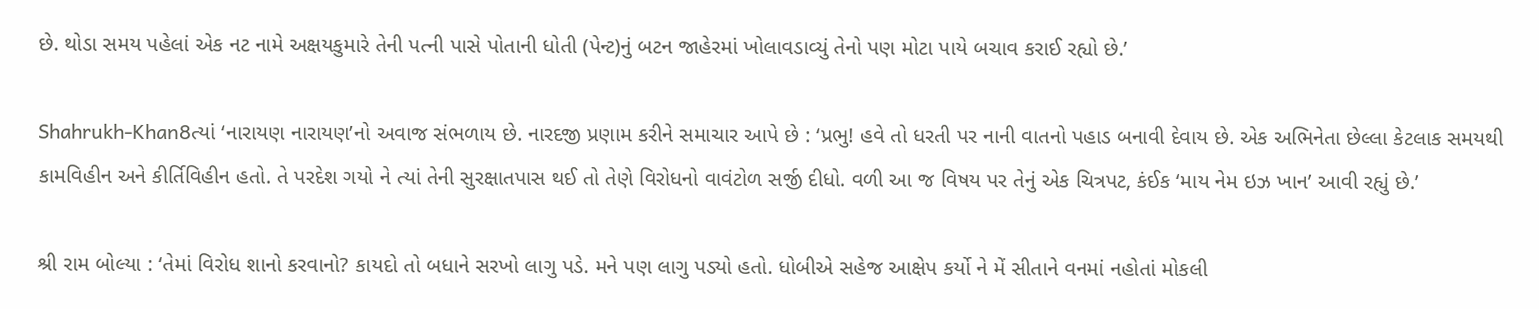છે. થોડા સમય પહેલાં એક નટ નામે અક્ષયકુમારે તેની પત્ની પાસે પોતાની ધોતી (પેન્ટ)નું બટન જાહેરમાં ખોલાવડાવ્યું તેનો પણ મોટા પાયે બચાવ કરાઈ રહ્યો છે.’

Shahrukh-Khan8ત્યાં ‘નારાયણ નારાયણ’નો અવાજ સંભળાય છે. નારદજી પ્રણામ કરીને સમાચાર આપે છે : ‘પ્રભુ! હવે તો ધરતી પર નાની વાતનો પહાડ બનાવી દેવાય છે. એક અભિનેતા છેલ્લા કેટલાક સમયથી કામવિહીન અને કીર્તિવિહીન હતો. તે પરદેશ ગયો ને ત્યાં તેની સુરક્ષાતપાસ થઈ તો તેણે વિરોધનો વાવંટોળ સર્જી દીધો. વળી આ જ વિષય પર તેનું એક ચિત્રપટ, કંઈક ‘માય નેમ ઇઝ ખાન’ આવી રહ્યું છે.’

શ્રી રામ બોલ્યા : ‘તેમાં વિરોધ શાનો કરવાનો? કાયદો તો બધાને સરખો લાગુ પડે. મને પણ લાગુ પડ્યો હતો. ધોબીએ સહેજ આક્ષેપ કર્યો ને મેં સીતાને વનમાં નહોતાં મોકલી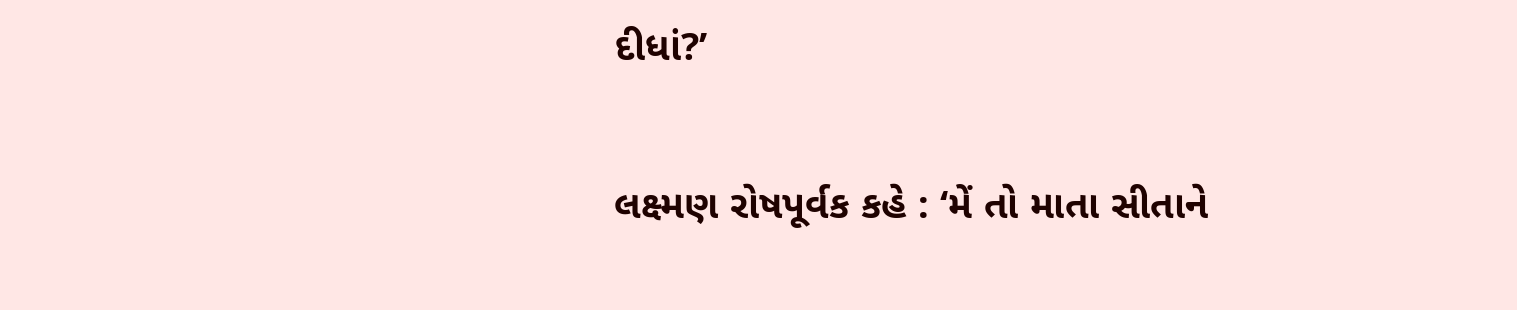દીધાં?’

લક્ષ્મણ રોષપૂર્વક કહે : ‘મેં તો માતા સીતાને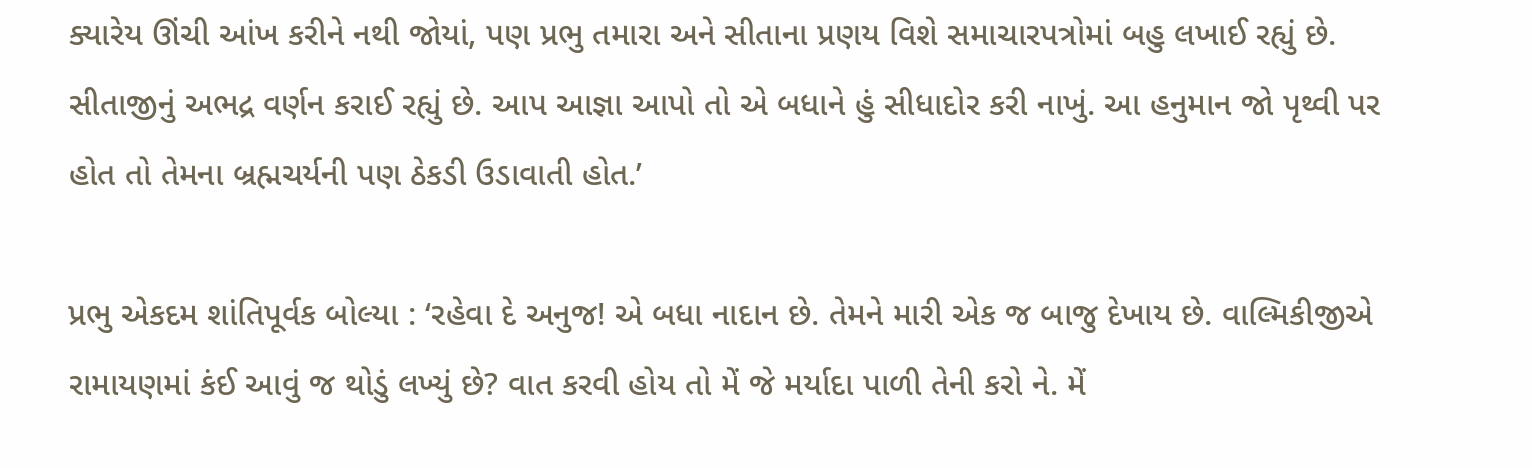ક્યારેય ઊંચી આંખ કરીને નથી જોયાં, પણ પ્રભુ તમારા અને સીતાના પ્રણય વિશે સમાચારપત્રોમાં બહુ લખાઈ રહ્યું છે. સીતાજીનું અભદ્ર વર્ણન કરાઈ રહ્યું છે. આપ આજ્ઞા આપો તો એ બધાને હું સીધાદોર કરી નાખું. આ હનુમાન જો પૃથ્વી પર હોત તો તેમના બ્રહ્મચર્યની પણ ઠેકડી ઉડાવાતી હોત.’

પ્રભુ એકદમ શાંતિપૂર્વક બોલ્યા : ‘રહેવા દે અનુજ! એ બધા નાદાન છે. તેમને મારી એક જ બાજુ દેખાય છે. વાલ્મિકીજીએ રામાયણમાં કંઈ આવું જ થોડું લખ્યું છે? વાત કરવી હોય તો મેં જે મર્યાદા પાળી તેની કરો ને. મેં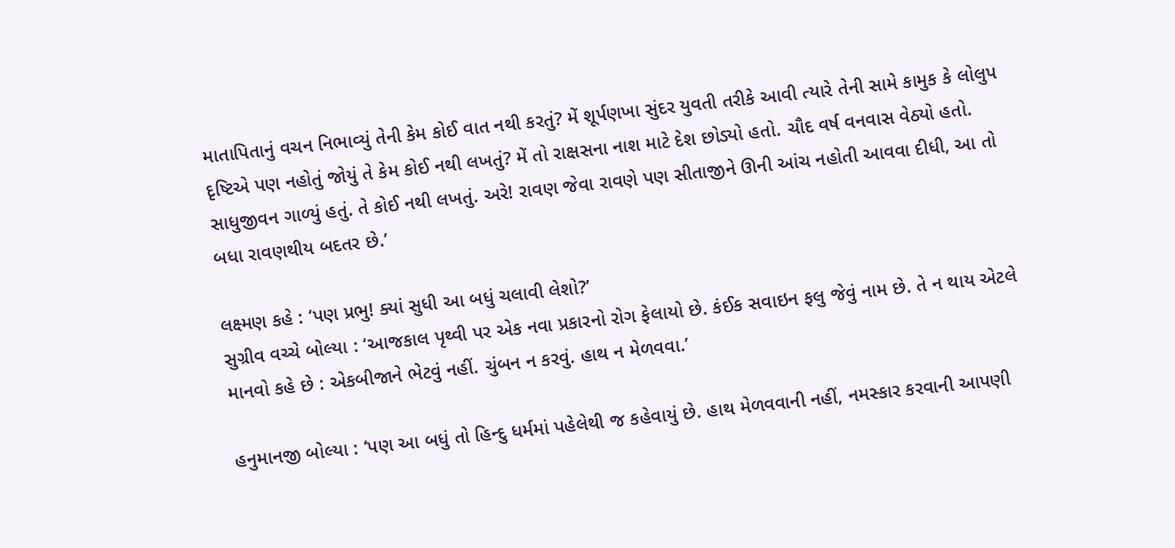માતાપિતાનું વચન નિભાવ્યું તેની કેમ કોઈ વાત નથી કરતું? મેં શૂર્પણખા સુંદર યુવતી તરીકે આવી ત્યારે તેની સામે કામુક કે લોલુપ દૃષ્ટિએ પણ નહોતું જોયું તે કેમ કોઈ નથી લખતું? મેં તો રાક્ષસના નાશ માટે દેશ છોડ્યો હતો. ચૌદ વર્ષ વનવાસ વેઠ્યો હતો. સાધુજીવન ગાળ્યું હતું. તે કોઈ નથી લખતું. અરે! રાવણ જેવા રાવણે પણ સીતાજીને ઊની આંચ નહોતી આવવા દીધી, આ તો બધા રાવણથીય બદતર છે.’

લક્ષ્મણ કહે : ‘પણ પ્રભુ! ક્યાં સુધી આ બધું ચલાવી લેશો?’
સુગ્રીવ વચ્ચે બોલ્યા : ‘આજકાલ પૃથ્વી પર એક નવા પ્રકારનો રોગ ફેલાયો છે. કંઈક સવાઇન ફલુ જેવું નામ છે. તે ન થાય એટલે માનવો કહે છે : એકબીજાને ભેટવું નહીં. ચુંબન ન કરવું. હાથ ન મેળવવા.’

હનુમાનજી બોલ્યા : ‘પણ આ બધું તો હિન્દુ ધર્મમાં પહેલેથી જ કહેવાયું છે. હાથ મેળવવાની નહીં, નમસ્કાર કરવાની આપણી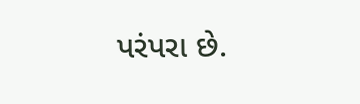પરંપરા છે.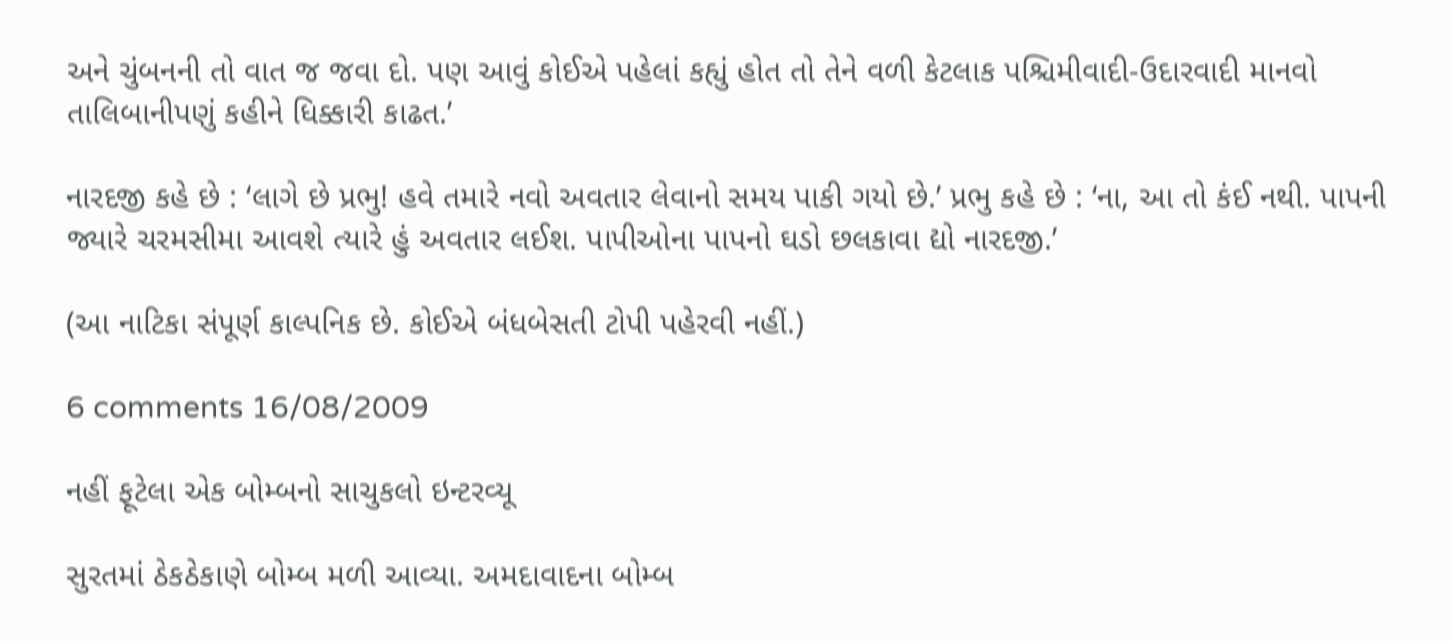અને ચુંબનની તો વાત જ જવા દો. પણ આવું કોઈએ પહેલાં કહ્યું હોત તો તેને વળી કેટલાક પશ્ચિમીવાદી-ઉદારવાદી માનવો તાલિબાનીપણું કહીને ધિક્કારી કાઢત.’

નારદજી કહે છે : ‘લાગે છે પ્રભુ! હવે તમારે નવો અવતાર લેવાનો સમય પાકી ગયો છે.’ પ્રભુ કહે છે : ‘ના, આ તો કંઈ નથી. પાપની જ્યારે ચરમસીમા આવશે ત્યારે હું અવતાર લઈશ. પાપીઓના પાપનો ઘડો છલકાવા દ્યો નારદજી.’

(આ નાટિકા સંપૂર્ણ કાલ્પનિક છે. કોઈએ બંધબેસતી ટોપી પહેરવી નહીં.)

6 comments 16/08/2009

નહીં ફૂટેલા એક બોમ્બનો સાચુકલો ઇન્ટરવ્યૂ

સુરતમાં ઠેકઠેકાણે બોમ્બ મળી આવ્યા. અમદાવાદના બોમ્બ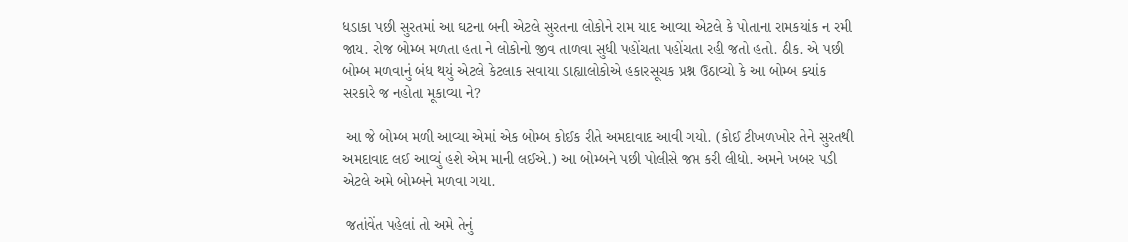ધડાકા પછી સુરતમાં આ ઘટના બની એટલે સુરતના લોકોને રામ યાદ આવ્યા એટલે કે પોતાના રામકયાંક ન રમી જાય. રોજ બોમ્બ મળતા હતા ને લોકોનો જીવ તાળવા સુધી પહોંચતા પહોંચતા રહી જતો હતો. ઠીક. એ પછી બોમ્બ મળવાનું બંધ થયું એટલે કેટલાક સવાયા ડાહ્યાલોકોએ હકારસૂચક પ્રશ્ન ઉઠાવ્યો કે આ બોમ્બ ક્યાંક સરકારે જ નહોતા મૂકાવ્યા ને?

 આ જે બોમ્બ મળી આવ્યા એમાં એક બોમ્બ કોઈક રીતે અમદાવાદ આવી ગયો. (કોઈ ટીખળખોર તેને સુરતથી અમદાવાદ લઈ આવ્યું હશે એમ માની લઈએ.) આ બોમ્બને પછી પોલીસે જપ્ત કરી લીધો. અમને ખબર પડી એટલે અમે બોમ્બને મળવા ગયા.

 જતાંવેંત પહેલાં તો અમે તેનું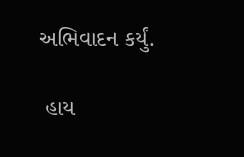અભિવાદન કર્યું.

 હાય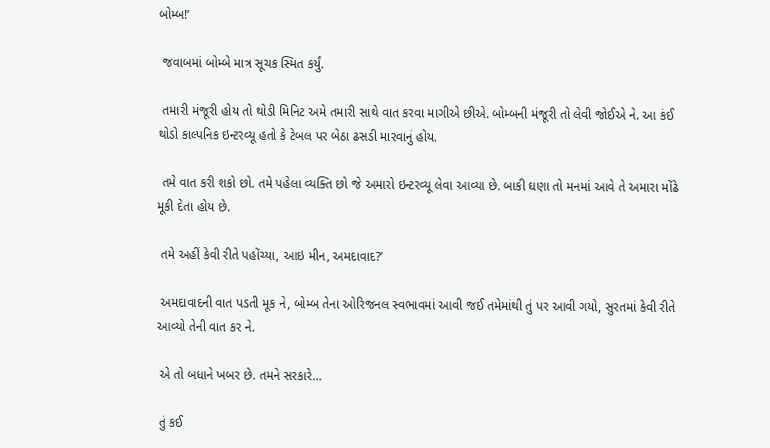બોમ્બ!’

 જવાબમાં બોમ્બે માત્ર સૂચક સ્મિત કર્યું.

 તમારી મંજૂરી હોય તો થોડી મિનિટ અમે તમારી સાથે વાત કરવા માગીએ છીએ. બોમ્બની મંજૂરી તો લેવી જોઈએ ને. આ કંઈ થોડો કાલ્પનિક ઇન્ટરવ્યૂ હતો કે ટેબલ પર બેઠા ઢસડી મારવાનું હોય.

 તમે વાત કરી શકો છો. તમે પહેલા વ્યક્તિ છો જે અમારો ઇન્ટરવ્યૂ લેવા આવ્યા છે. બાકી ઘણા તો મનમાં આવે તે અમારા મોંઢે મૂકી દેતા હોય છે.

 તમે અહીં કેવી રીતે પહોંચ્યા, આઇ મીન, અમદાવાદ?’

 અમદાવાદની વાત પડતી મૂક ને, બોમ્બ તેના ઓરિજનલ સ્વભાવમાં આવી જઈ તમેમાંથી તું પર આવી ગયો, સુરતમાં કેવી રીતે આવ્યો તેની વાત કર ને.

 એ તો બધાને ખબર છે. તમને સરકારે…

 તું કઈ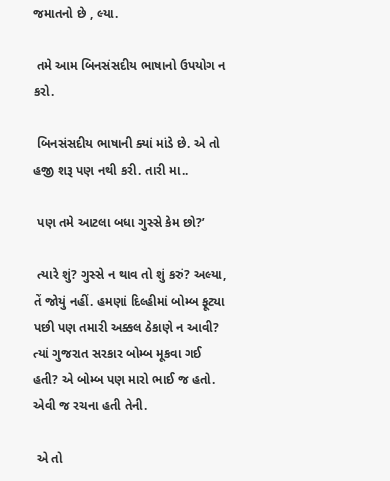જમાતનો છે , લ્યા.

 તમે આમ બિનસંસદીય ભાષાનો ઉપયોગ ન કરો.

 બિનસંસદીય ભાષાની ક્યાં માંડે છે. એ તો હજી શરૂ પણ નથી કરી. તારી મા..

 પણ તમે આટલા બધા ગુસ્સે કેમ છો?’

 ત્યારે શું? ગુસ્સે ન થાવ તો શું કરું? અલ્યા, તેં જોયું નહીં. હમણાં દિલ્હીમાં બોમ્બ ફૂટ્યા પછી પણ તમારી અક્કલ ઠેકાણે ન આવી? ત્યાં ગુજરાત સરકાર બોમ્બ મૂકવા ગઈ હતી? એ બોમ્બ પણ મારો ભાઈ જ હતો. એવી જ રચના હતી તેની.

 એ તો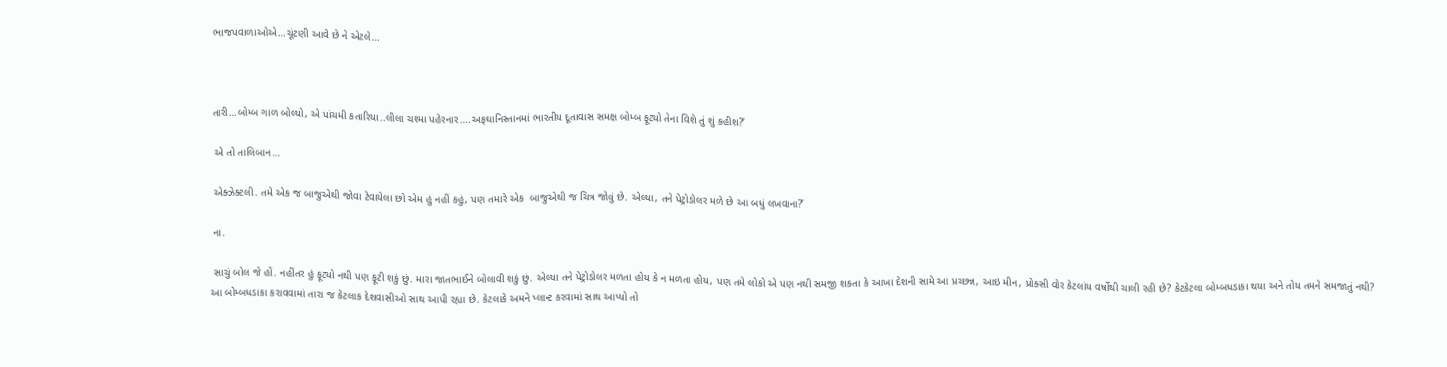ભાજપવાળાઓએ…ચૂંટણી આવે છે ને એટલે…



તારી…બોમ્બ ગાળ બોલ્યો, એ પાંચમી કતારિયા..લીલા ચશ્મા પહેરનાર….અફઘાનિસ્તાનમાં ભારતીય દૂતાવાસ સમક્ષ બોમ્બ ફૂટ્યો તેના વિશે તું શું કહીશ?’

 એ તો તાલિબાન…

 એક્ઝેક્ટલી. તમે એક જ બાજુએથી જોવા ટેવાયેલા છો એમ હું નહીં કહું, પણ તમારે એક  બાજુએથી જ ચિત્ર જોવું છે. એલ્યા, તને પેટ્રોડોલર મળે છે આ બધું લખવાના?’

 ના.

 સાચું બોલ જે હોં. નહીંતર હું ફૂટ્યો નથી પણ ફૂટી શકું છું. મારા જાતભાઈને બોલાવી શકું છું. એલ્યા તને પેટ્રોડોલર મળતા હોય કે ન મળતા હોય, પણ તમે લોકો એ પણ નથી સમજી શકતા કે આખા દેશની સામે આ પ્રચ્છન્ન, આઇ મીન, પ્રોક્સી વોર કેટલાંય વર્ષોથી ચાલી રહી છે? કેટકેટલા બોમ્બધડાકા થયા અને તોય તમને સમજાતું નથી? આ બોમ્બધડાકા કરાવવામાં તારા જ કેટલાક દેશવાસીઓ સાથ આપી રહ્યા છે. કેટલાકે અમને પ્લાન્ટ કરવામાં સાથ આપ્યો તો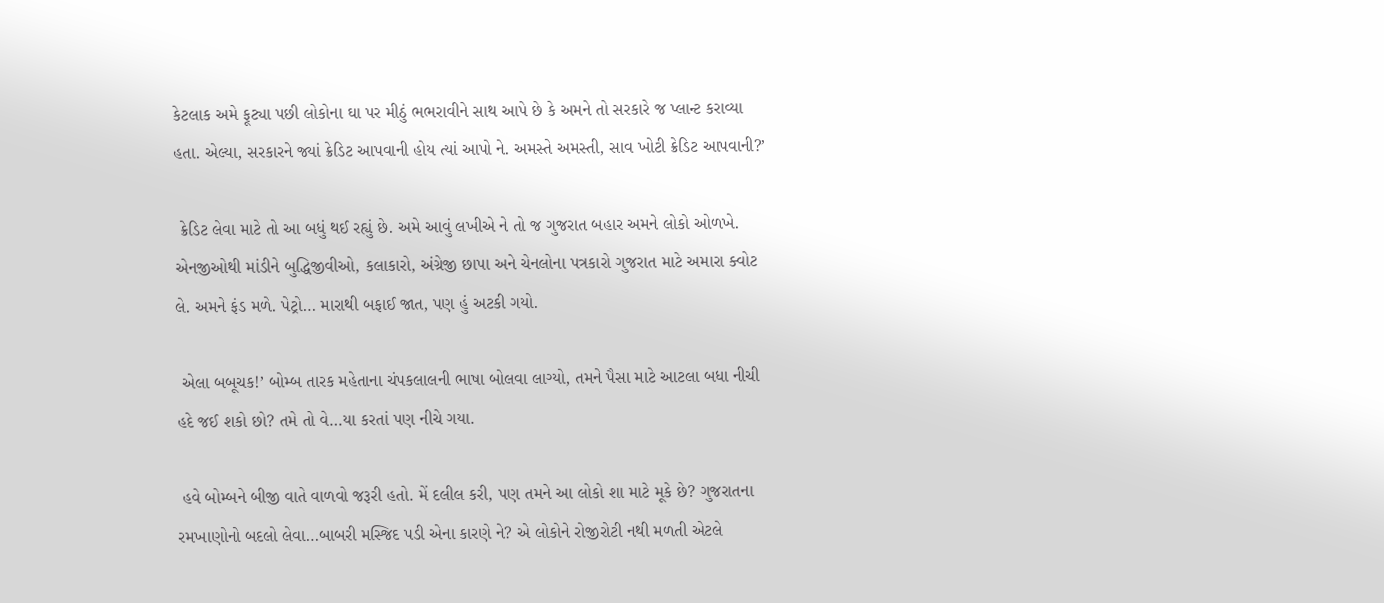કેટલાક અમે ફૂટ્યા પછી લોકોના ઘા પર મીઠું ભભરાવીને સાથ આપે છે કે અમને તો સરકારે જ પ્લાન્ટ કરાવ્યા હતા. એલ્યા, સરકારને જ્યાં ક્રેડિટ આપવાની હોય ત્યાં આપો ને. અમસ્તે અમસ્તી, સાવ ખોટી ક્રેડિટ આપવાની?’

 ક્રેડિટ લેવા માટે તો આ બધું થઈ રહ્યું છે. અમે આવું લખીએ ને તો જ ગુજરાત બહાર અમને લોકો ઓળખે. એનજીઓથી માંડીને બુદ્ધિજીવીઓ, કલાકારો, અંગ્રેજી છાપા અને ચેનલોના પત્રકારો ગુજરાત માટે અમારા ક્વોટ લે. અમને ફંડ મળે. પેટ્રો… મારાથી બફાઈ જાત, પણ હું અટકી ગયો.

 એલા બબૂચક!’ બોમ્બ તારક મહેતાના ચંપકલાલની ભાષા બોલવા લાગ્યો, તમને પૈસા માટે આટલા બધા નીચી હદે જઈ શકો છો? તમે તો વે…યા કરતાં પણ નીચે ગયા.

 હવે બોમ્બને બીજી વાતે વાળવો જરૂરી હતો. મેં દલીલ કરી, પણ તમને આ લોકો શા માટે મૂકે છે? ગુજરાતના રમખાણોનો બદલો લેવા…બાબરી મસ્જિદ પડી એના કારણે ને? એ લોકોને રોજીરોટી નથી મળતી એટલે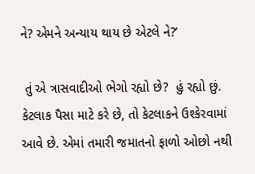ને? એમને અન્યાય થાય છે એટલે ને?’

 તું એ ત્રાસવાદીઓ ભેગો રહ્યો છે?  હું રહ્યો છું. કેટલાક પૈસા માટે કરે છે, તો કેટલાકને ઉશ્કેરવામાં આવે છે. એમાં તમારી જમાતનો ફાળો ઓછો નથી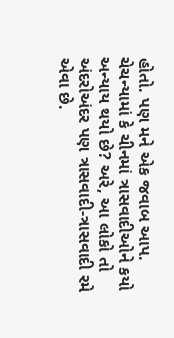હોતો. પણ મને એક જવાબ આપ. ચેચન્યામાં કે ચીનમાં ત્રાસવાદીઓને કયો અન્યાય થયો છે? અરે, આ લોકો તો અંદરોઅંદર પણ ત્રાસવાદી-ત્રાસવાદી રમે એવા છે.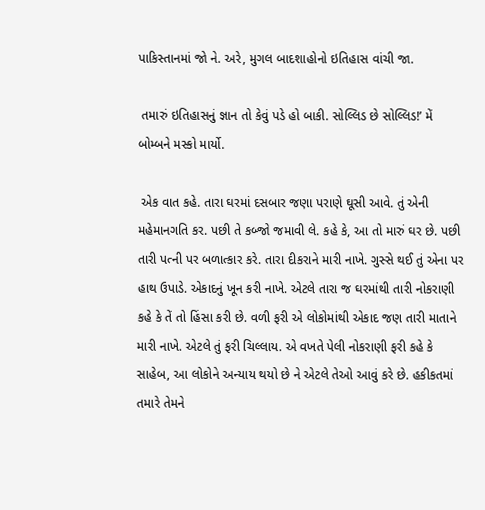પાકિસ્તાનમાં જો ને. અરે, મુગલ બાદશાહોનો ઇતિહાસ વાંચી જા.

 તમારું ઇતિહાસનું જ્ઞાન તો કેવું પડે હો બાકી. સોલ્લિડ છે સોલ્લિડ!’ મેં બોમ્બને મસ્કો માર્યો.

 એક વાત કહે. તારા ઘરમાં દસબાર જણા પરાણે ઘૂસી આવે. તું એની મહેમાનગતિ કર. પછી તે કબ્જો જમાવી લે. કહે કે, આ તો મારું ઘર છે. પછી તારી પત્ની પર બળાત્કાર કરે. તારા દીકરાને મારી નાખે. ગુસ્સે થઈ તું એના પર હાથ ઉપાડે. એકાદનું ખૂન કરી નાખે. એટલે તારા જ ઘરમાંથી તારી નોકરાણી કહે કે તેં તો હિંસા કરી છે. વળી ફરી એ લોકોમાંથી એકાદ જણ તારી માતાને મારી નાખે. એટલે તું ફરી ચિલ્લાય. એ વખતે પેલી નોકરાણી ફરી કહે કે સાહેબ, આ લોકોને અન્યાય થયો છે ને એટલે તેઓ આવું કરે છે. હકીકતમાં તમારે તેમને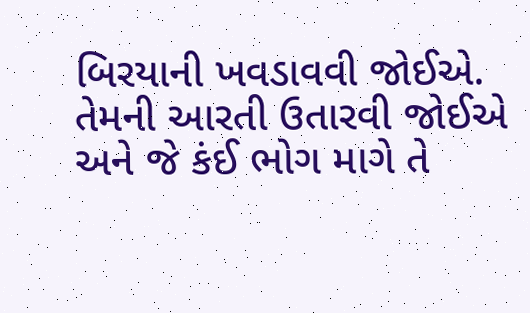બિરયાની ખવડાવવી જોઈએ. તેમની આરતી ઉતારવી જોઈએ અને જે કંઈ ભોગ માગે તે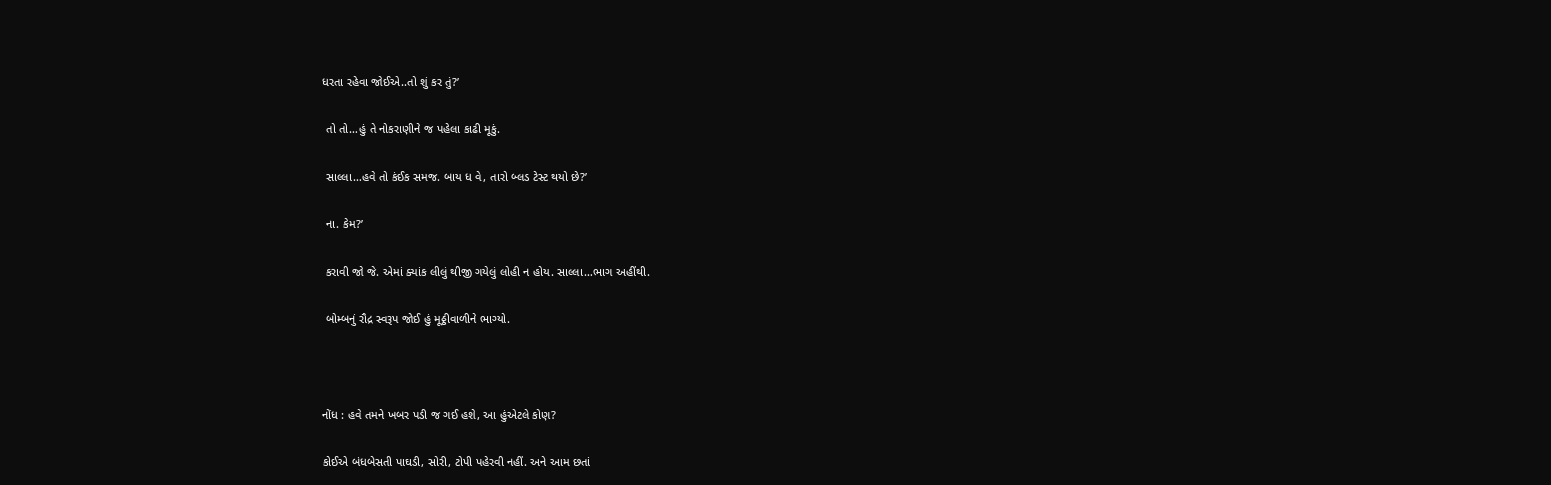ધરતા રહેવા જોઈએ..તો શું કર તું?’

 તો તો…હું તે નોકરાણીને જ પહેલા કાઢી મૂકું.

 સાલ્લા…હવે તો કંઈક સમજ. બાય ધ વે, તારો બ્લડ ટેસ્ટ થયો છે?’

 ના. કેમ?’

 કરાવી જો જે. એમાં ક્યાંક લીલું થીજી ગયેલું લોહી ન હોય. સાલ્લા…ભાગ અહીંથી.

 બોમ્બનું રૌદ્ર સ્વરૂપ જોઈ હું મૂઠ્ઠીવાળીને ભાગ્યો.



નોંધ : હવે તમને ખબર પડી જ ગઈ હશે, આ હુંએટલે કોણ?

કોઈએ બંધબેસતી પાઘડી, સોરી, ટોપી પહેરવી નહીં. અને આમ છતાં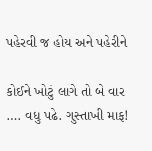પહેરવી જ હોય અને પહેરીને

કોઈને ખોટું લાગે તો બે વાર …. વધુ પઢે. ગુસ્તાખી માફ!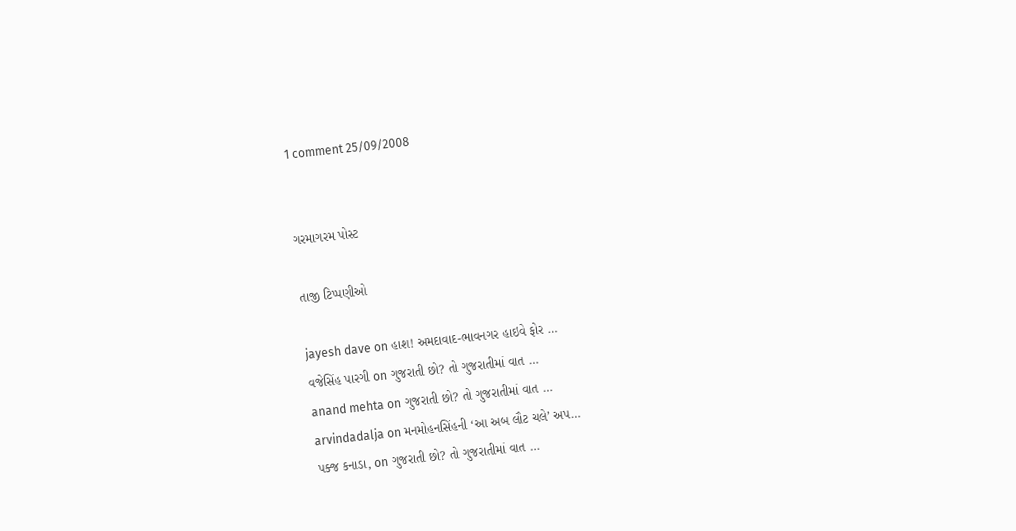1 comment 25/09/2008


ગરમાગરમ પોસ્ટ

તાજી ટિપ્પણીઓ

jayesh dave on હાશ! અમદાવાદ-ભાવનગર હાઇવે ફોર …
વજેસિંહ પારગી on ગુજરાતી છો? તો ગુજરાતીમાં વાત …
anand mehta on ગુજરાતી છો? તો ગુજરાતીમાં વાત …
arvindadalja on મનમોહનસિંહની ‘આ અબ લૌટ ચલે’ અપ…
પક્જ કનાડા, on ગુજરાતી છો? તો ગુજરાતીમાં વાત …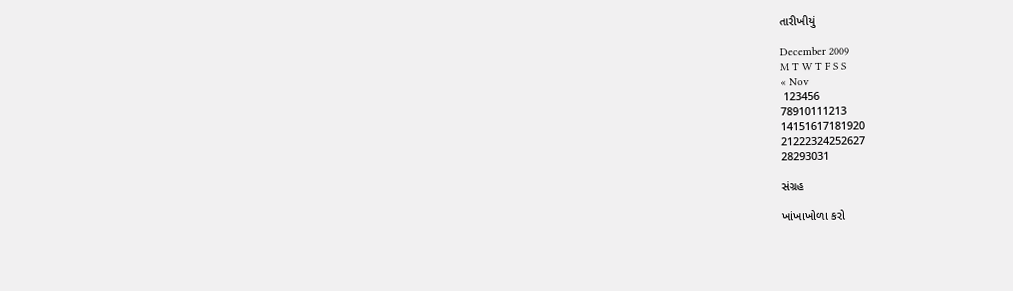તારીખીયું

December 2009
M T W T F S S
« Nov
 123456
78910111213
14151617181920
21222324252627
28293031

સંગ્રહ

ખાંખાખોળા કરો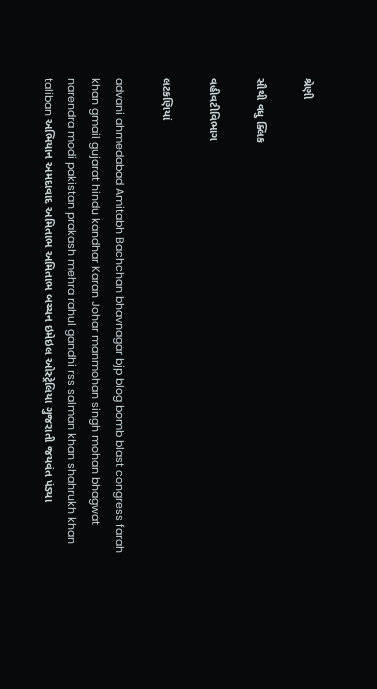શ્રેણી

સૌથી વધુ ક્લિક

વહીવટીવિભાગ

લટકણિયાં

advani ahmedabad Amitabh Bachchan bhavnagar bjp blog bomb blast congress farah khan gmail gujarat hindu kandhar Karan Johar manmohan singh mohan bhagwat narendra modi pakistan prakash mehra rahul gandhi rss salman khan shahrukh khan taliban અભિયાન અમદાવાદ અમિતાભ અમિતાભ બચ્ચન ઇમેઇલ ઓસ્ટ્રેલિયા ગુજરાતી જયવંત પંડ્યા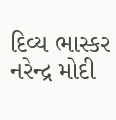દિવ્ય ભાસ્કર નરેન્દ્ર મોદી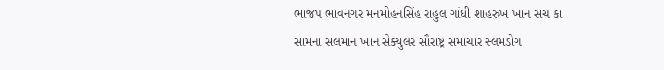ભાજપ ભાવનગર મનમોહનસિંહ રાહુલ ગાંધી શાહરુખ ખાન સચ કા સામના સલમાન ખાન સેક્યુલર સૌરાષ્ટ્ર સમાચાર સ્લમડોગ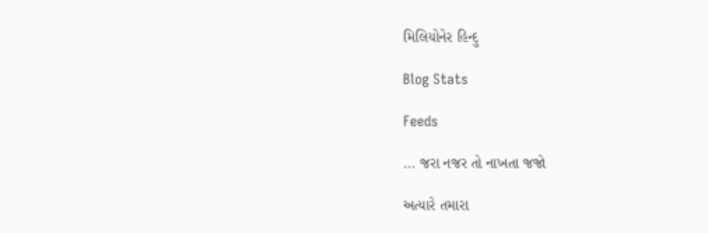મિલિયોનેર હિન્દુ

Blog Stats

Feeds

... જરા નજર તો નાખતા જજો

અત્યારે તમારા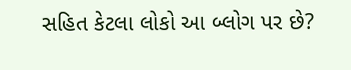સહિત કેટલા લોકો આ બ્લોગ પર છે?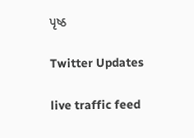પૃષ્ઠ

Twitter Updates

live traffic feed